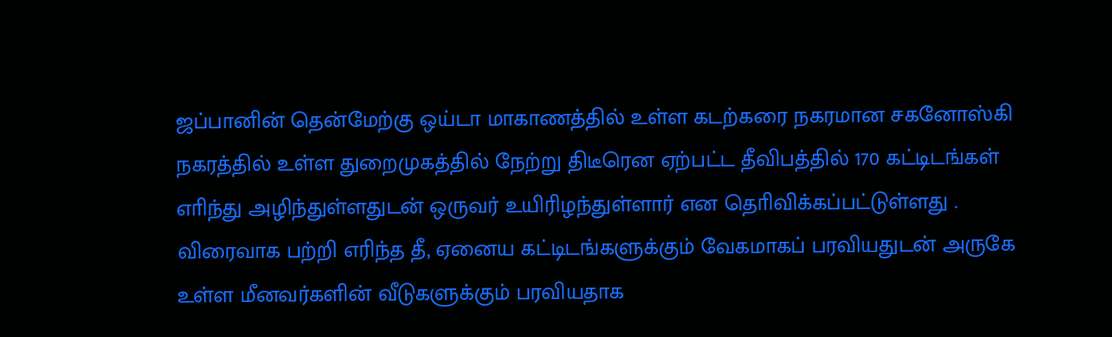ஜப்பானின் தென்மேற்கு ஒய்டா மாகாணத்தில் உள்ள கடற்கரை நகரமான சகனோஸ்கி நகரத்தில் உள்ள துறைமுகத்தில் நேற்று திடீரென ஏற்பட்ட தீவிபத்தில் 170 கட்டிடங்கள் எாிந்து அழிந்துள்ளதுடன் ஒருவர் உயிரிழந்துள்ளார் என தொிவிக்கப்பட்டுள்ளது . விரைவாக பற்றி எரிந்த தீ, ஏனைய கட்டிடங்களுக்கும் வேகமாகப் பரவியதுடன் அருகே உள்ள மீனவர்களின் வீடுகளுக்கும் பரவியதாக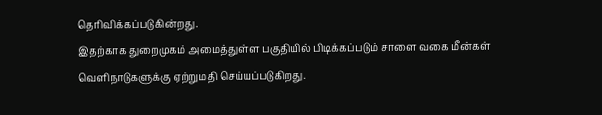தொிவிக்கப்படுகின்றது.
இதற்காக துறைமுகம் அமைத்துள்ள பகுதியில் பிடிக்கப்படும் சாளை வகை மீன்கள் வெளிநாடுகளுக்கு ஏற்றுமதி செய்யப்படுகிறது.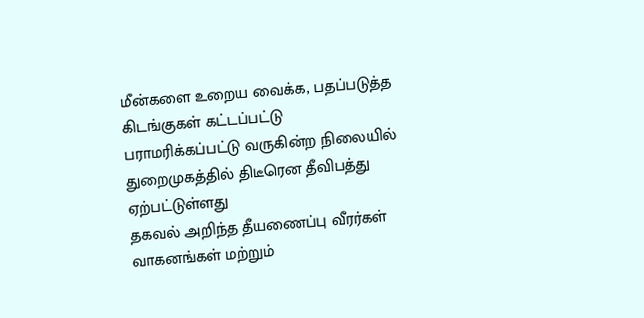மீன்களை உறைய வைக்க, பதப்படுத்த கிடங்குகள் கட்டப்பட்டு பராமரிக்கப்பட்டு வருகின்ற நிலையில் துறைமுகத்தில் திடீரென தீவிபத்து ஏற்பட்டுள்ளது
தகவல் அறிந்த தீயணைப்பு வீரர்கள் வாகனங்கள் மற்றும்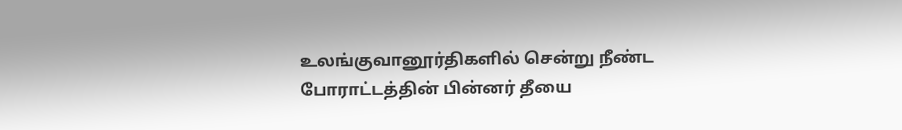உலங்குவானூர்திகளில் சென்று நீண்ட போராட்டத்தின் பின்னர் தீயை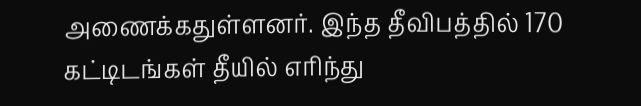அணைக்கதுள்ளனர். இந்த தீவிபத்தில் 170 கட்டிடங்கள் தீயில் எரிந்து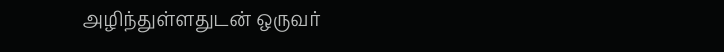அழிந்துள்ளதுடன் ஒருவர்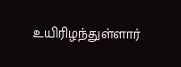உயிரிழந்துள்ளார்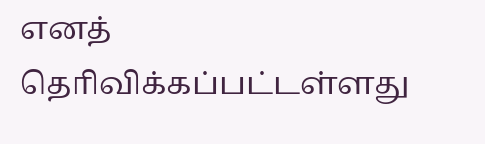எனத் தொிவிக்கப்பட்டள்ளது